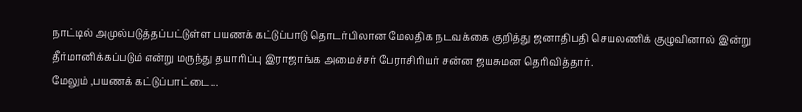நாட்டில் அமுல்படுத்தப்பட்டுள்ள பயணக் கட்டுப்பாடு தொடர்பிலான மேலதிக நடவக்கை குறித்து ஜனாதிபதி செயலணிக் குழுவினால் இன்று தீர்மானிக்கப்படும் என்று மருந்து தயாரிப்பு இராஜாங்க அமைச்சர் பேராசிரியர் சன்ன ஜயசுமன தெரிவித்தார்.
மேலும் ,பயணக் கட்டுப்பாட்டை...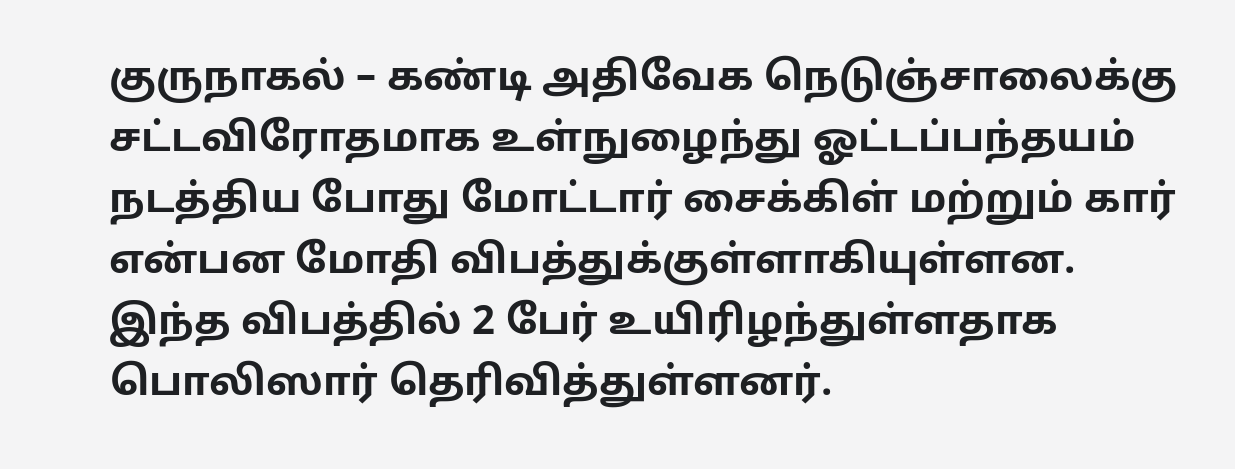குருநாகல் – கண்டி அதிவேக நெடுஞ்சாலைக்கு சட்டவிரோதமாக உள்நுழைந்து ஓட்டப்பந்தயம் நடத்திய போது மோட்டார் சைக்கிள் மற்றும் கார் என்பன மோதி விபத்துக்குள்ளாகியுள்ளன.
இந்த விபத்தில் 2 பேர் உயிரிழந்துள்ளதாக பொலிஸார் தெரிவித்துள்ளனர்.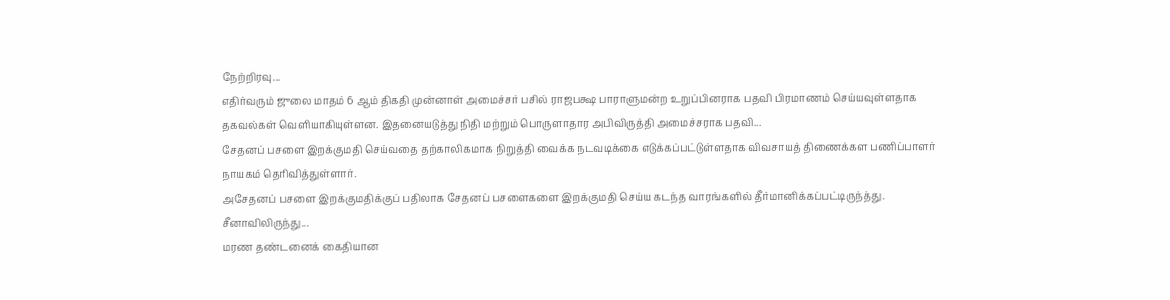நேற்றிரவு...
எதிர்வரும் ஜுலை மாதம் 6 ஆம் திகதி முன்னாள் அமைச்சர் பசில் ராஜபக்ஷ பாராளுமன்ற உறுப்பினராக பதவி பிரமாணம் செய்யவுள்ளதாக தகவல்கள் வெளியாகியுள்ளன. இதனையடுத்து நிதி மற்றும் பொருளாதார அபிவிருத்தி அமைச்சராக பதவி...
சேதனப் பசளை இறக்குமதி செய்வதை தற்காலிகமாக நிறுத்தி வைக்க நடவடிக்கை எடுக்கப்பட்டுள்ளதாக விவசாயத் திணைக்கள பணிப்பாளர் நாயகம் தெரிவித்துள்ளார்.
அசேதனப் பசளை இறக்குமதிக்குப் பதிலாக சேதனப் பசளைகளை இறக்குமதி செய்ய கடந்த வாரங்களில் தீர்மானிக்கப்பட்டிருந்த்து.
சீனாவிலிருந்து...
மரண தண்டனைக் கைதியான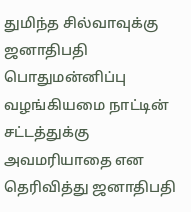துமிந்த சில்வாவுக்கு ஜனாதிபதி பொதுமன்னிப்பு வழங்கியமை நாட்டின் சட்டத்துக்கு அவமரியாதை என தெரிவித்து ஜனாதிபதி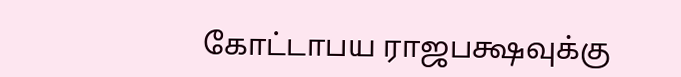கோட்டாபய ராஜபக்ஷவுக்கு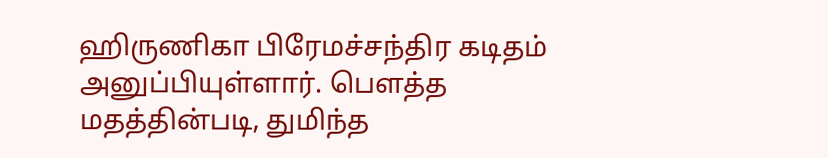ஹிருணிகா பிரேமச்சந்திர கடிதம் அனுப்பியுள்ளார். பௌத்த மதத்தின்படி, துமிந்த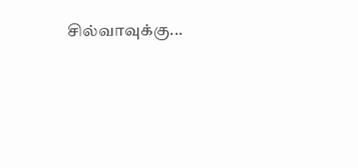சில்வாவுக்கு...